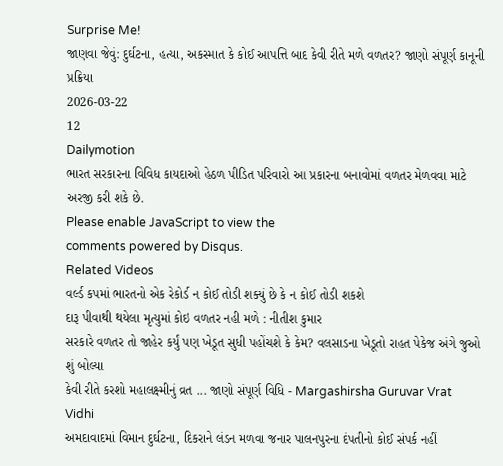Surprise Me!
જાણવા જેવું: દુર્ઘટના, હત્યા, અકસ્માત કે કોઈ આપત્તિ બાદ કેવી રીતે મળે વળતર? જાણો સંપૂર્ણ કાનૂની પ્રક્રિયા
2026-03-22
12
Dailymotion
ભારત સરકારના વિવિધ કાયદાઓ હેઠળ પીડિત પરિવારો આ પ્રકારના બનાવોમાં વળતર મેળવવા માટે અરજી કરી શકે છે.
Please enable JavaScript to view the
comments powered by Disqus.
Related Videos
વર્લ્ડ કપમાં ભારતનો એક રેકોર્ડ ન કોઈ તોડી શક્યું છે કે ન કોઈ તોડી શકશે
દારૂ પીવાથી થયેલા મૃત્યુમાં કોઇ વળતર નહી મળે : નીતીશ કુમાર
સરકારે વળતર તો જાહેર કર્યું પણ ખેડૂત સુધી પહોંચશે કે કેમ? વલસાડના ખેડૂતો રાહત પેકેજ અંગે જુઓ શું બોલ્યા
કેવી રીતે કરશો મહાલક્ષ્મીનું વ્રત ... જાણો સંપૂર્ણ વિધિ - Margashirsha Guruvar Vrat Vidhi
અમદાવાદમાં વિમાન દુર્ઘટના, દિકરાને લંડન મળવા જનાર પાલનપુરના દંપતીનો કોઈ સંપર્ક નહીં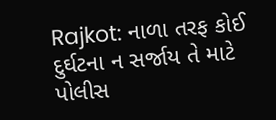Rajkot: નાળા તરફ કોઈ દુર્ઘટના ન સર્જાય તે માટે પોલીસ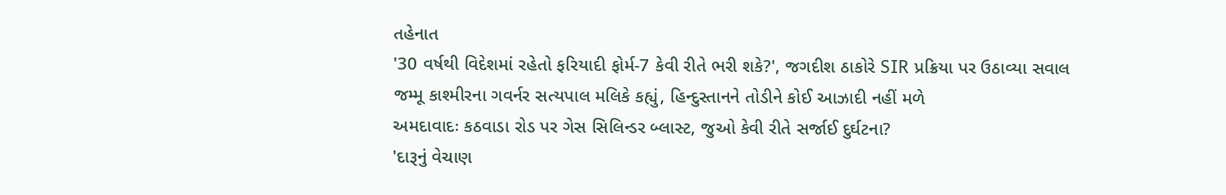તહેનાત
'30 વર્ષથી વિદેશમાં રહેતો ફરિયાદી ફોર્મ-7 કેવી રીતે ભરી શકે?', જગદીશ ઠાકોરે SIR પ્રક્રિયા પર ઉઠાવ્યા સવાલ
જમ્મૂ કાશ્મીરના ગવર્નર સત્યપાલ મલિકે કહ્યું, હિન્દુસ્તાનને તોડીને કોઈ આઝાદી નહીં મળે
અમદાવાદઃ કઠવાડા રોડ પર ગેસ સિલિન્ડર બ્લાસ્ટ, જુઓ કેવી રીતે સર્જાઈ દુર્ઘટના?
'દારૂનું વેચાણ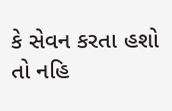કે સેવન કરતા હશો તો નહિ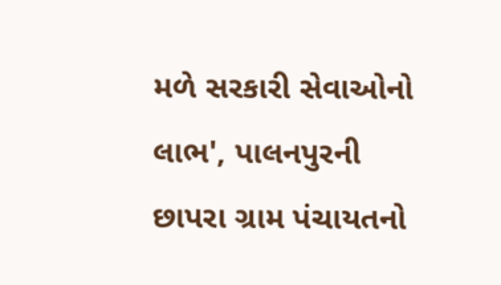મળે સરકારી સેવાઓનો લાભ', પાલનપુરની છાપરા ગ્રામ પંચાયતનો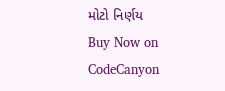મોટો નિર્ણય
Buy Now on CodeCanyon